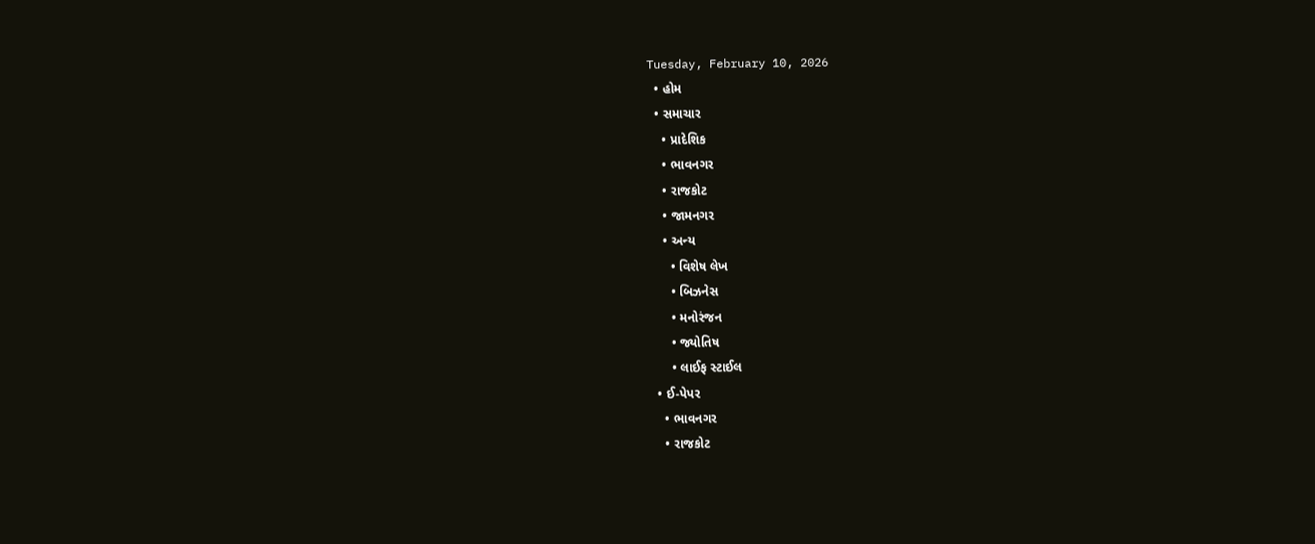Tuesday, February 10, 2026
  • હોમ
  • સમાચાર
    • પ્રાદેશિક
    • ભાવનગર
    • રાજકોટ
    • જામનગર
    • અન્ય
      • વિશેષ લેખ
      • બિઝનેસ
      • મનોરંજન
      • જ્યોતિષ
      • લાઈફ સ્ટાઈલ
  • ઈ-પેપર
    • ભાવનગર
    • રાજકોટ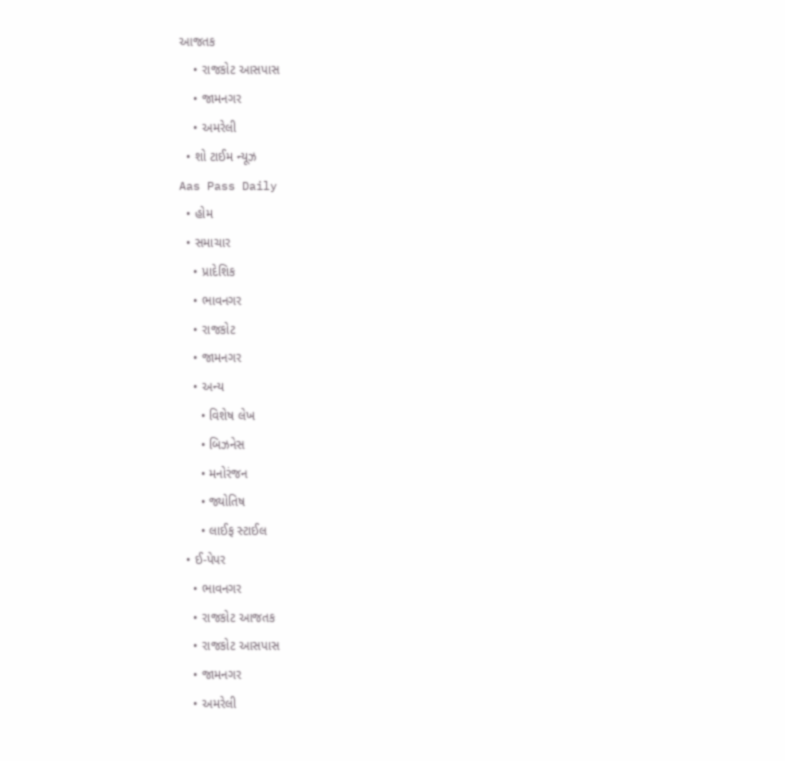આજતક
    • રાજકોટ આસપાસ
    • જામનગર
    • અમરેલી
  • શો ટાઈમ ન્યૂઝ
Aas Pass Daily
  • હોમ
  • સમાચાર
    • પ્રાદેશિક
    • ભાવનગર
    • રાજકોટ
    • જામનગર
    • અન્ય
      • વિશેષ લેખ
      • બિઝનેસ
      • મનોરંજન
      • જ્યોતિષ
      • લાઈફ સ્ટાઈલ
  • ઈ-પેપર
    • ભાવનગર
    • રાજકોટ આજતક
    • રાજકોટ આસપાસ
    • જામનગર
    • અમરેલી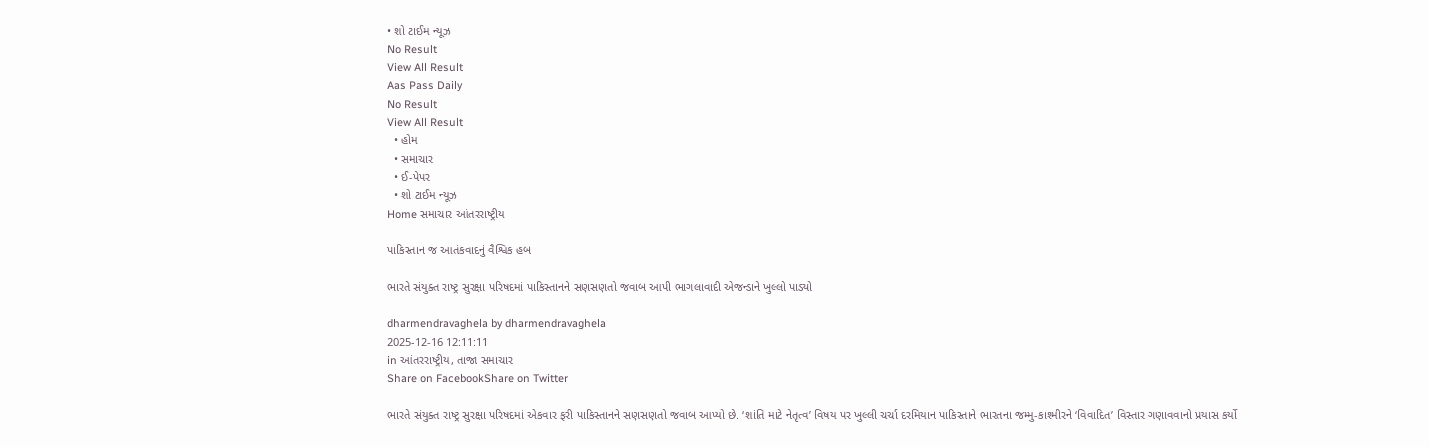• શો ટાઈમ ન્યૂઝ
No Result
View All Result
Aas Pass Daily
No Result
View All Result
  • હોમ
  • સમાચાર
  • ઈ-પેપર
  • શો ટાઈમ ન્યૂઝ
Home સમાચાર આંતરરાષ્ટ્રીય

પાકિસ્તાન જ આતંકવાદનું વૈશ્વિક હબ

ભારતે સંયુક્ત રાષ્ટ્ર સુરક્ષા પરિષદમાં પાકિસ્તાનને સણસણતો જવાબ આપી ભાગલાવાદી એજન્ડાને ખુલ્લો પાડ્યો

dharmendravaghela by dharmendravaghela
2025-12-16 12:11:11
in આંતરરાષ્ટ્રીય, તાજા સમાચાર
Share on FacebookShare on Twitter

ભારતે સંયુક્ત રાષ્ટ્ર સુરક્ષા પરિષદમાં એકવાર ફરી પાકિસ્તાનને સણસણતો જવાબ આપ્યો છે. ‘શાંતિ માટે નેતૃત્વ’ વિષય પર ખુલ્લી ચર્ચા દરમિયાન પાકિસ્તાને ભારતના જમ્મુ-કાશ્મીરને ‘વિવાદિત’ વિસ્તાર ગણાવવાનો પ્રયાસ કર્યો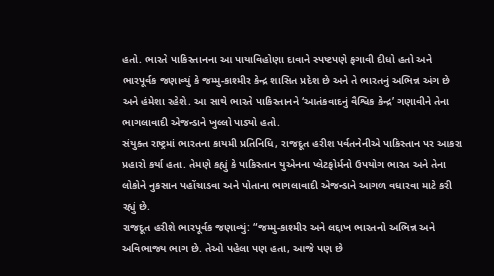હતો. ભારતે પાકિસ્તાનના આ પાયાવિહોણા દાવાને સ્પષ્ટપણે ફગાવી દીધો હતો અને ભારપૂર્વક જણાવ્યું કે જમ્મુ-કાશ્મીર કેન્દ્ર શાસિત પ્રદેશ છે અને તે ભારતનું અભિન્ન અંગ છે અને હંમેશા રહેશે. આ સાથે ભારતે પાકિસ્તાનને ‘આતંકવાદનું વૈશ્વિક કેન્દ્ર’ ગણાવીને તેના ભાગલાવાદી એજન્ડાને ખુલ્લો પાડ્યો હતો.
સંયુક્ત રાષ્ટ્રમાં ભારતના કાયમી પ્રતિનિધિ, રાજદૂત હરીશ પર્વતનેનીએ પાકિસ્તાન પર આકરા પ્રહારો કર્યા હતા. તેમણે કહ્યું કે પાકિસ્તાન યુએનના પ્લેટફોર્મનો ઉપયોગ ભારત અને તેના લોકોને નુકસાન પહોંચાડવા અને પોતાના ભાગલાવાદી એજન્ડાને આગળ વધારવા માટે કરી રહ્યું છે.
રાજદૂત હરીશે ભારપૂર્વક જણાવ્યું: “જમ્મુ-કાશ્મીર અને લદ્દાખ ભારતનો અભિન્ન અને અવિભાજ્ય ભાગ છે. તેઓ પહેલા પણ હતા, આજે પણ છે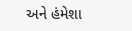અને હંમેશા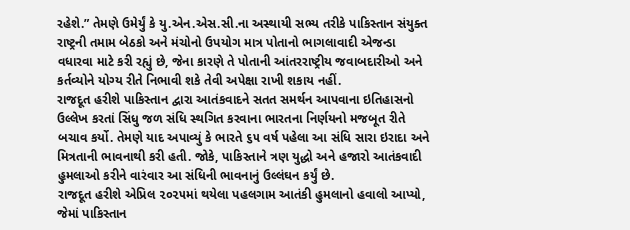રહેશે.” તેમણે ઉમેર્યું કે યુ.એન.એસ.સી.ના અસ્થાયી સભ્ય તરીકે પાકિસ્તાન સંયુક્ત રાષ્ટ્રની તમામ બેઠકો અને મંચોનો ઉપયોગ માત્ર પોતાનો ભાગલાવાદી એજન્ડા વધારવા માટે કરી રહ્યું છે, જેના કારણે તે પોતાની આંતરરાષ્ટ્રીય જવાબદારીઓ અને કર્તવ્યોને યોગ્ય રીતે નિભાવી શકે તેવી અપેક્ષા રાખી શકાય નહીં.
રાજદૂત હરીશે પાકિસ્તાન દ્વારા આતંકવાદને સતત સમર્થન આપવાના ઇતિહાસનો ઉલ્લેખ કરતાં સિંધુ જળ સંધિ સ્થગિત કરવાના ભારતના નિર્ણયનો મજબૂત રીતે બચાવ કર્યો. તેમણે યાદ અપાવ્યું કે ભારતે ૬૫ વર્ષ પહેલા આ સંધિ સારા ઇરાદા અને મિત્રતાની ભાવનાથી કરી હતી. જોકે, પાકિસ્તાને ત્રણ યુદ્ધો અને હજારો આતંકવાદી હુમલાઓ કરીને વારંવાર આ સંધિની ભાવનાનું ઉલ્લંઘન કર્યું છે.
રાજદૂત હરીશે એપ્રિલ ૨૦૨૫માં થયેલા પહલગામ આતંકી હુમલાનો હવાલો આપ્યો, જેમાં પાકિસ્તાન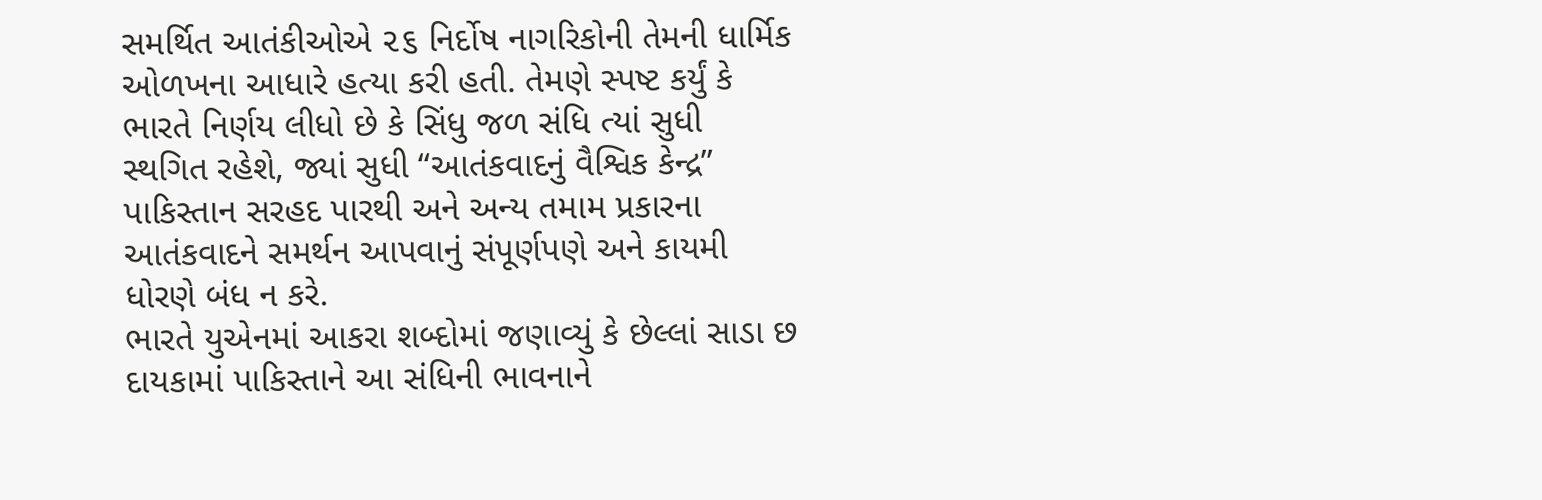સમર્થિત આતંકીઓએ ૨૬ નિર્દોષ નાગરિકોની તેમની ધાર્મિક ઓળખના આધારે હત્યા કરી હતી. તેમણે સ્પષ્ટ કર્યું કે ભારતે નિર્ણય લીધો છે કે સિંધુ જળ સંધિ ત્યાં સુધી સ્થગિત રહેશે, જ્યાં સુધી “આતંકવાદનું વૈશ્વિક કેન્દ્ર” પાકિસ્તાન સરહદ પારથી અને અન્ય તમામ પ્રકારના આતંકવાદને સમર્થન આપવાનું સંપૂર્ણપણે અને કાયમી ધોરણે બંધ ન કરે.
ભારતે યુએનમાં આકરા શબ્દોમાં જણાવ્યું કે છેલ્લાં સાડા છ દાયકામાં પાકિસ્તાને આ સંધિની ભાવનાને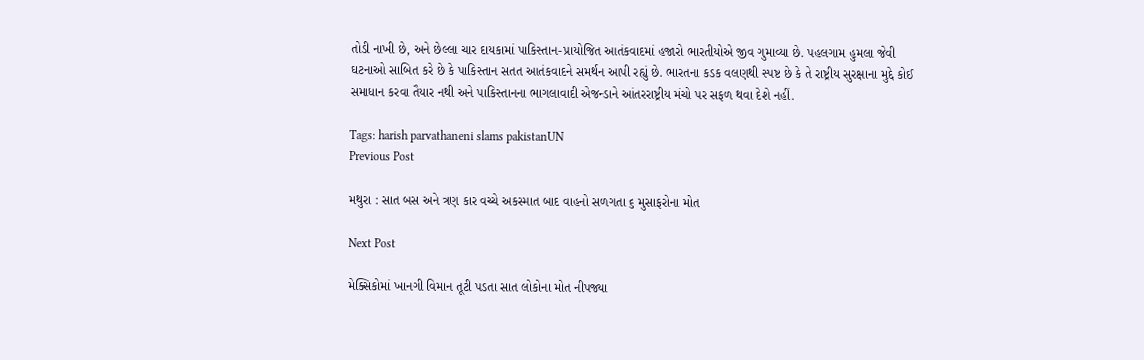તોડી નાખી છે, અને છેલ્લા ચાર દાયકામાં પાકિસ્તાન-પ્રાયોજિત આતંકવાદમાં હજારો ભારતીયોએ જીવ ગુમાવ્યા છે. પહલગામ હુમલા જેવી ઘટનાઓ સાબિત કરે છે કે પાકિસ્તાન સતત આતંકવાદને સમર્થન આપી રહ્યું છે. ભારતના કડક વલણથી સ્પષ્ટ છે કે તે રાષ્ટ્રીય સુરક્ષાના મુદ્દે કોઈ સમાધાન કરવા તૈયાર નથી અને પાકિસ્તાનના ભાગલાવાદી એજન્ડાને આંતરરાષ્ટ્રીય મંચો પર સફળ થવા દેશે નહીં.

Tags: harish parvathaneni slams pakistanUN
Previous Post

મથુરા : સાત બસ અને ત્રણ કાર વચ્ચે અકસ્માત બાદ વાહનો સળગતા ૬ મુસાફરોના મોત

Next Post

મેક્સિકોમાં ખાનગી વિમાન તૂટી પડતા સાત લોકોના મોત નીપજ્યા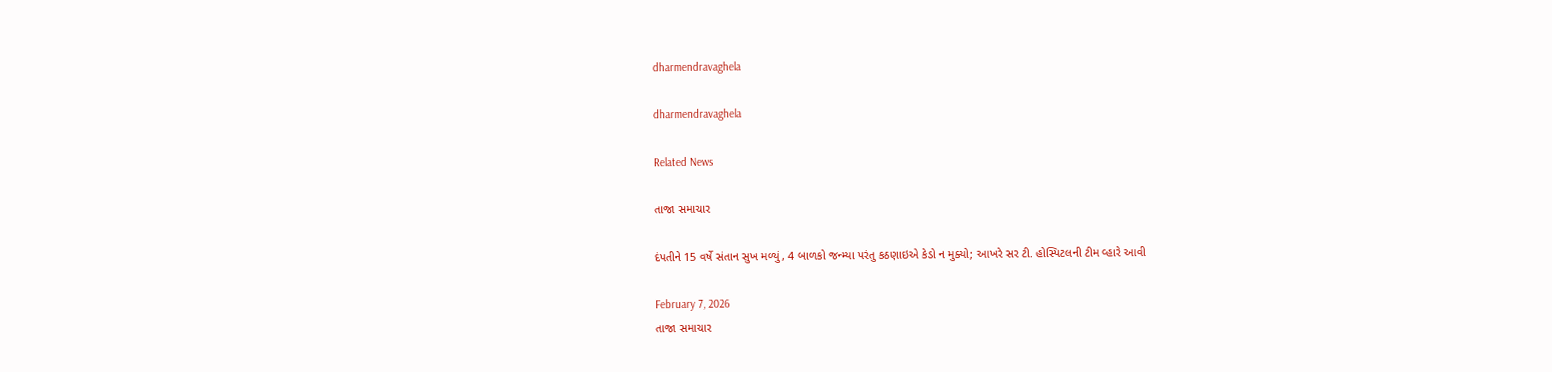dharmendravaghela

dharmendravaghela

Related News

તાજા સમાચાર

દંપતીને 15 વર્ષે સંતાન સુખ મળ્યું, 4 બાળકો જન્મ્યા પરંતુ કઠણાઇએ કેડો ન મુક્યો; આખરે સર ટી. હોસ્પિટલની ટીમ વ્હારે આવી

February 7, 2026
તાજા સમાચાર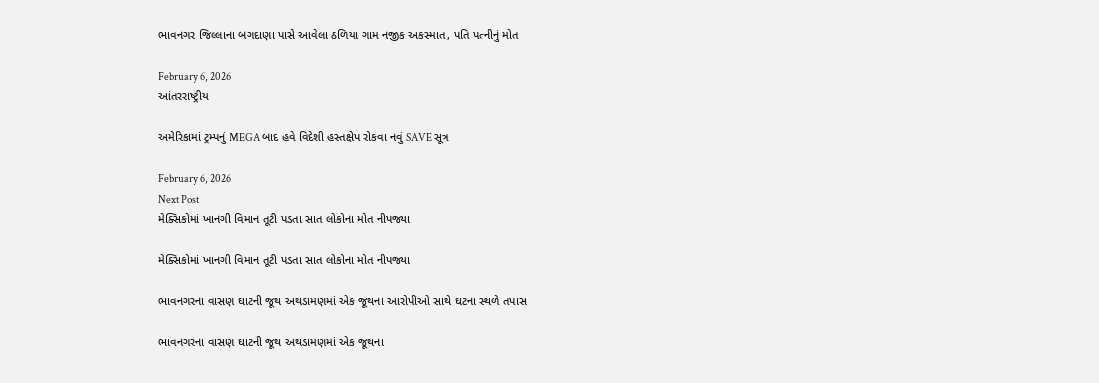ભાવનગર જિલ્લાના બગદાણા પાસે આવેલા ઠળિયા ગામ નજીક અકસ્માત, પતિ પત્નીનું મોત

February 6, 2026
આંતરરાષ્ટ્રીય

અમેરિકામાં ટ્રમ્પનું MEGA બાદ હવે વિદેશી હસ્તક્ષેપ રોકવા નવું SAVE સૂત્ર

February 6, 2026
Next Post
મેક્સિકોમાં ખાનગી વિમાન તૂટી પડતા સાત લોકોના મોત નીપજ્યા

મેક્સિકોમાં ખાનગી વિમાન તૂટી પડતા સાત લોકોના મોત નીપજ્યા

ભાવનગરના વાસણ ઘાટની જૂથ અથડામણમાં એક જૂથના આરોપીઓ સાથે ઘટના સ્થળે તપાસ

ભાવનગરના વાસણ ઘાટની જૂથ અથડામણમાં એક જૂથના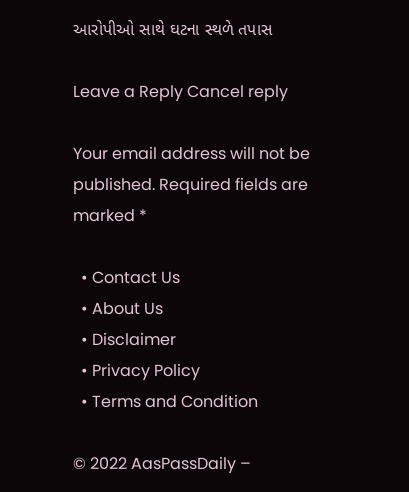આરોપીઓ સાથે ઘટના સ્થળે તપાસ

Leave a Reply Cancel reply

Your email address will not be published. Required fields are marked *

  • Contact Us
  • About Us
  • Disclaimer
  • Privacy Policy
  • Terms and Condition

© 2022 AasPassDaily –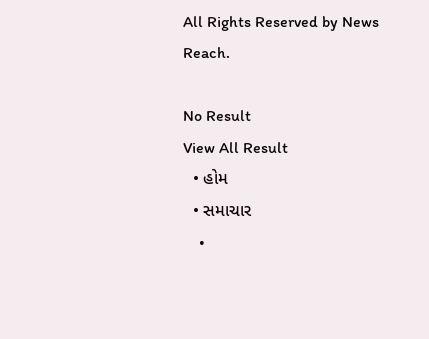All Rights Reserved by News Reach.

No Result
View All Result
  • હોમ
  • સમાચાર
    •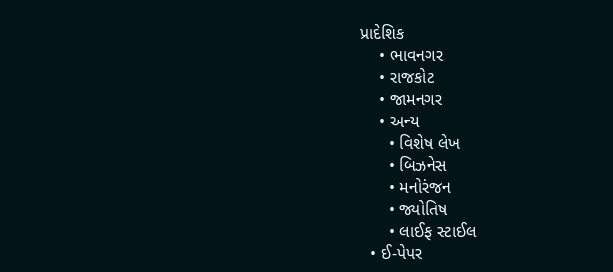પ્રાદેશિક
    • ભાવનગર
    • રાજકોટ
    • જામનગર
    • અન્ય
      • વિશેષ લેખ
      • બિઝનેસ
      • મનોરંજન
      • જ્યોતિષ
      • લાઈફ સ્ટાઈલ
  • ઈ-પેપર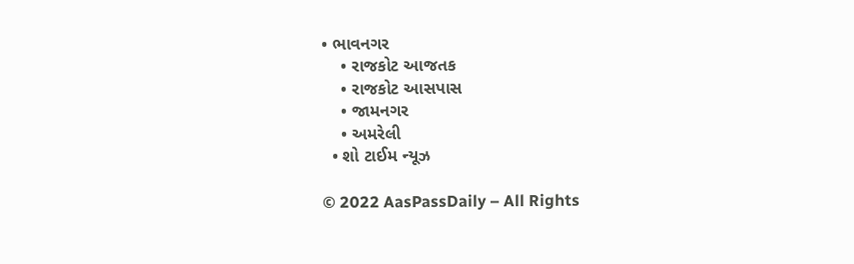• ભાવનગર
    • રાજકોટ આજતક
    • રાજકોટ આસપાસ
    • જામનગર
    • અમરેલી
  • શો ટાઈમ ન્યૂઝ

© 2022 AasPassDaily – All Rights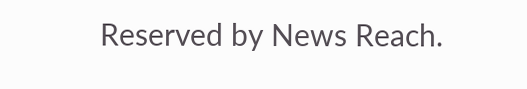Reserved by News Reach.